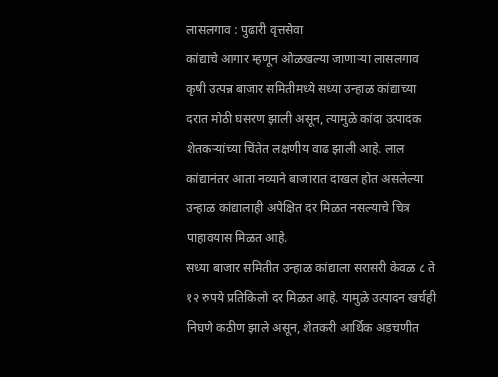लासलगाव : पुढारी वृत्तसेवा
कांद्याचे आगार म्हणून ओळखल्या जाणाऱ्या लासलगाव कृषी उत्पन्न बाजार समितीमध्ये सध्या उन्हाळ कांद्याच्या दरात मोठी घसरण झाली असून, त्यामुळे कांदा उत्पादक शेतकऱ्यांच्या चिंतेत लक्षणीय वाढ झाली आहे. लाल कांद्यानंतर आता नव्याने बाजारात दाखल होत असलेल्या उन्हाळ कांद्यालाही अपेक्षित दर मिळत नसल्याचे चित्र पाहावयास मिळत आहे.
सध्या बाजार समितीत उन्हाळ कांद्याला सरासरी केवळ ८ ते १२ रुपये प्रतिकिलो दर मिळत आहे. यामुळे उत्पादन खर्चही निघणे कठीण झाले असून, शेतकरी आर्थिक अडचणीत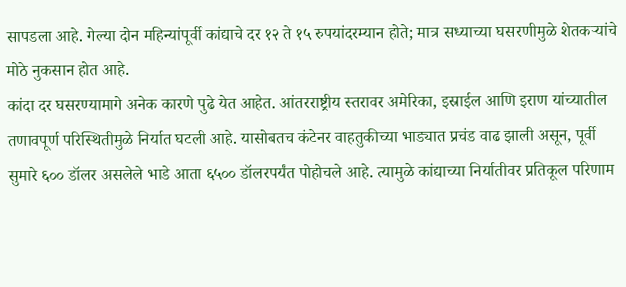सापडला आहे. गेल्या दोन महिन्यांपूर्वी कांद्याचे दर १२ ते १५ रुपयांदरम्यान होते; मात्र सध्याच्या घसरणीमुळे शेतकऱ्यांचे मोठे नुकसान होत आहे.
कांदा दर घसरण्यामागे अनेक कारणे पुढे येत आहेत. आंतरराष्ट्रीय स्तरावर अमेरिका, इस्राईल आणि इराण यांच्यातील तणावपूर्ण परिस्थितीमुळे निर्यात घटली आहे. यासोबतच कंटेनर वाहतुकीच्या भाड्यात प्रचंड वाढ झाली असून, पूर्वी सुमारे ६०० डॉलर असलेले भाडे आता ६५०० डॉलरपर्यंत पोहोचले आहे. त्यामुळे कांद्याच्या निर्यातीवर प्रतिकूल परिणाम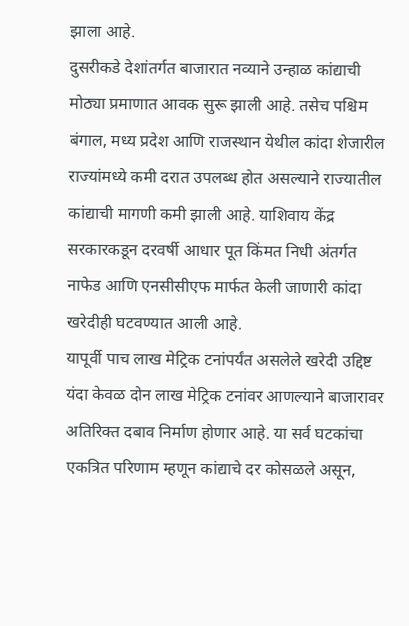झाला आहे.
दुसरीकडे देशांतर्गत बाजारात नव्याने उन्हाळ कांद्याची मोठ्या प्रमाणात आवक सुरू झाली आहे. तसेच पश्चिम बंगाल, मध्य प्रदेश आणि राजस्थान येथील कांदा शेजारील राज्यांमध्ये कमी दरात उपलब्ध होत असल्याने राज्यातील कांद्याची मागणी कमी झाली आहे. याशिवाय केंद्र सरकारकडून दरवर्षी आधार पूत किंमत निधी अंतर्गत नाफेड आणि एनसीसीएफ मार्फत केली जाणारी कांदा खरेदीही घटवण्यात आली आहे.
यापूर्वी पाच लाख मेट्रिक टनांपर्यंत असलेले खरेदी उद्दिष्ट यंदा केवळ दोन लाख मेट्रिक टनांवर आणल्याने बाजारावर अतिरिक्त दबाव निर्माण होणार आहे. या सर्व घटकांचा एकत्रित परिणाम म्हणून कांद्याचे दर कोसळले असून,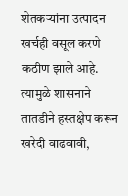शेतकऱ्यांना उत्पादन खर्चही वसूल करणे कठीण झाले आहे. त्यामुळे शासनाने तातडीने हस्तक्षेप करून खरेदी वाढवावी,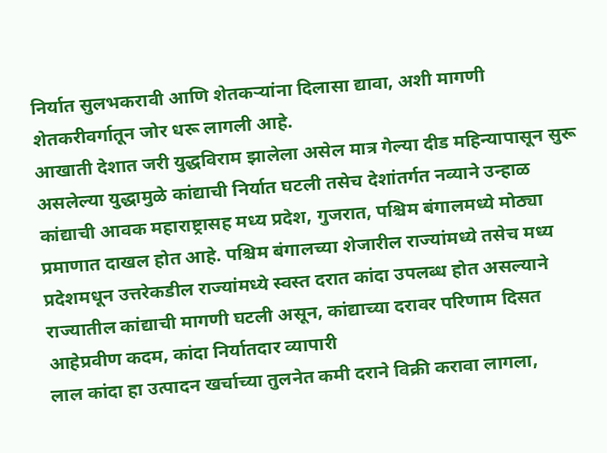निर्यात सुलभकरावी आणि शेतकऱ्यांना दिलासा द्यावा, अशी मागणी शेतकरीवर्गातून जोर धरू लागली आहे.
आखाती देशात जरी युद्धविराम झालेला असेल मात्र गेल्या दीड महिन्यापासून सुरू असलेल्या युद्धामुळे कांद्याची निर्यात घटली तसेच देशांतर्गत नव्याने उन्हाळ कांद्याची आवक महाराष्ट्रासह मध्य प्रदेश, गुजरात, पश्चिम बंगालमध्ये मोठ्या प्रमाणात दाखल होत आहे. पश्चिम बंगालच्या शेजारील राज्यांमध्ये तसेच मध्य प्रदेशमधून उत्तरेकडील राज्यांमध्ये स्वस्त दरात कांदा उपलब्ध होत असल्याने राज्यातील कांद्याची मागणी घटली असून, कांद्याच्या दरावर परिणाम दिसत आहेप्रवीण कदम, कांदा निर्यातदार व्यापारी
लाल कांदा हा उत्पादन खर्चाच्या तुलनेत कमी दराने विक्री करावा लागला,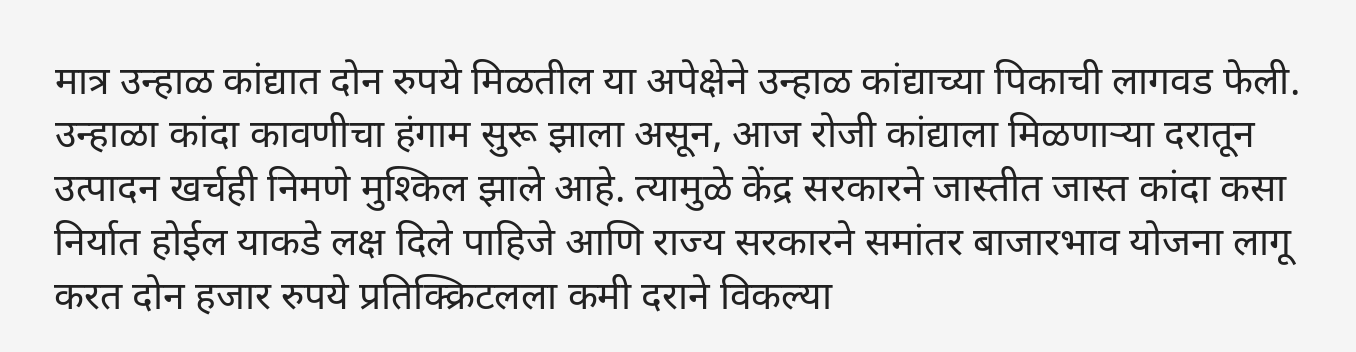मात्र उन्हाळ कांद्यात दोन रुपये मिळतील या अपेक्षेने उन्हाळ कांद्याच्या पिकाची लागवड फेली. उन्हाळा कांदा कावणीचा हंगाम सुरू झाला असून, आज रोजी कांद्याला मिळणाऱ्या दरातून उत्पादन खर्चही निमणे मुश्किल झाले आहे. त्यामुळे केंद्र सरकारने जास्तीत जास्त कांदा कसा निर्यात होईल याकडे लक्ष दिले पाहिजे आणि राज्य सरकारने समांतर बाजारभाव योजना लागू करत दोन हजार रुपये प्रतिक्क्रिटलला कमी दराने विकल्या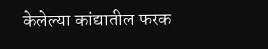केलेल्या कांद्यातील फरक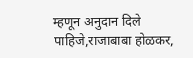म्हणून अनुदान दिले पाहिजे,राजाबाबा होळकर,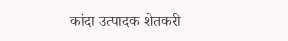कांदा उत्पादक शेतकरी